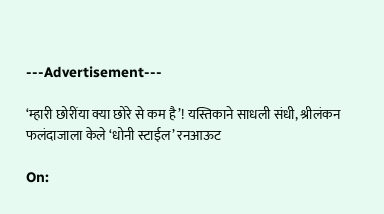---Advertisement---

‘म्हारी छोरींया क्या छोरे से कम है’! यस्तिकाने साधली संधी, श्रीलंकन फलंदाजाला केले ‘धोनी स्टाईल’ रनआऊट

On: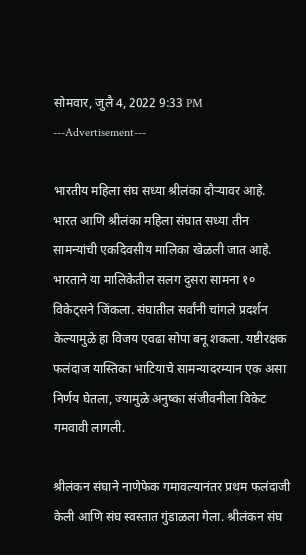सोमवार, जुलै 4, 2022 9:33 PM
---Advertisement---

भारतीय महिला संघ सध्या श्रीलंका दौऱ्यावर आहे. भारत आणि श्रीलंका महिला संघात सध्या तीन सामन्यांची एकदिवसीय मालिका खेळली जात आहे. भारताने या मालिकेतील सलग दुसरा सामना १० विकेट्सने जिंकला. संघातील सर्वांनी चांगले प्रदर्शन केल्यामुळे हा विजय एवढा सोपा बनू शकला. यष्टीरक्षक फलंदाज यास्तिका भाटियाचे सामन्यादरम्यान एक असा निर्णय घेतला, ज्यामुळे अनुष्का संजीवनीला विकेट गमवावी लागली.

श्रीलंकन संघाने नाणेफेक गमावल्यानंतर प्रथम फलंदाजी केली आणि संघ स्वस्तात गुंडाळला गेला. श्रीलंकन संघ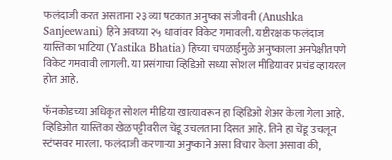फलंदाजी करत असताना २३ व्या षटकात अनुष्का संजीवनी (Anushka Sanjeewani) हिने अवघ्या २५ धावांवर विकेट गमावली. यष्टीरक्षक फलंदाज यास्तिका भाटिया (Yastika Bhatia) हिच्या चपळाईमुळे अनुष्काला अनपेक्षीतपणे विकेट गमवावी लागली. या प्रसंगाचा व्हिडिओ सध्या सोशल मीडियावर प्रचंड व्हायरल होत आहे.

फॅनकोडच्या अधिकृत सोशल मीडिया खात्यावरून हा व्हिडिओ शेअर केला गेला आहे. व्हिडिओत यास्तिका खेळपट्टीवरील चेंडू उचलताना दिसत आहे. तिने हा चेंडू उचलून स्टंप्सवर मारला. फलंदाजी करणाऱ्या अनुष्काने असा विचार केला असावा की,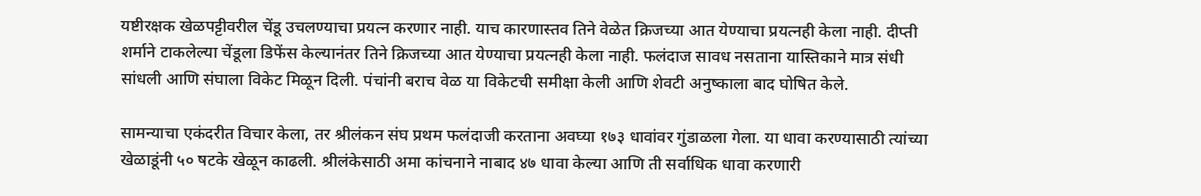यष्टीरक्षक खेळपट्टीवरील चेंडू उचलण्याचा प्रयत्न करणार नाही. याच कारणास्तव तिने वेळेत क्रिजच्या आत येण्याचा प्रयत्नही केला नाही. दीप्ती शर्माने टाकलेल्या चेंडूला डिफेंस केल्यानंतर तिने क्रिजच्या आत येण्याचा प्रयत्नही केला नाही. फलंदाज सावध नसताना यास्तिकाने मात्र संधी सांधली आणि संघाला विकेट मिळून दिली. पंचांनी बराच वेळ या विकेटची समीक्षा केली आणि शेवटी अनुष्काला बाद घोषित केले.

सामन्याचा एकंदरीत विचार केला, तर श्रीलंकन संघ प्रथम फलंदाजी करताना अवघ्या १७३ धावांवर गुंडाळला गेला. या धावा करण्यासाठी त्यांच्या खेळाडूंनी ५० षटके खेळून काढली. श्रीलंकेसाठी अमा कांचनाने नाबाद ४७ धावा केल्या आणि ती सर्वाधिक धावा करणारी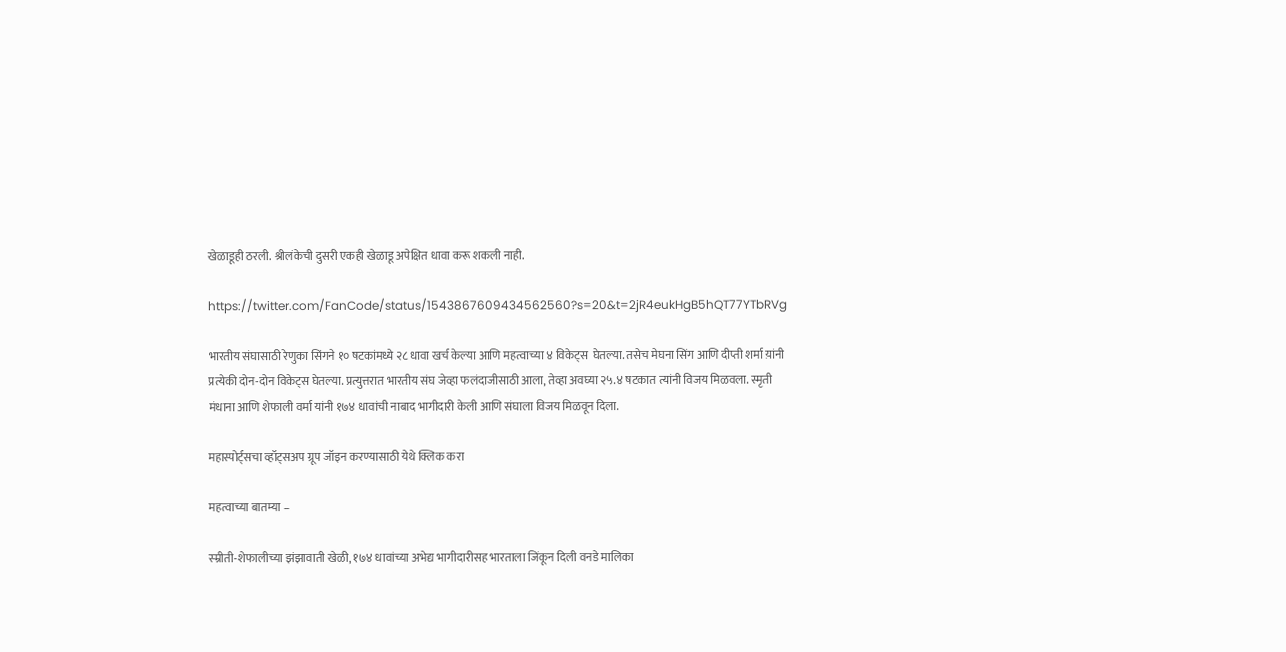खेळाडूही ठरली. श्रीलंकेची दुसरी एकही खेळाडू अपेक्षित धावा करू शकली नाही.

https://twitter.com/FanCode/status/1543867609434562560?s=20&t=2jR4eukHgB5hQT77YTbRVg

भारतीय संघासाठी रेणुका सिंगने १० षटकांमध्ये २८ धावा खर्च केल्या आणि महत्वाच्या ४ विकेट्स  घेतल्या. तसेच मेघना सिंग आणि दीप्ती शर्मा य़ांनी प्रत्येकी दोन-दोन विकेट्स घेतल्या. प्रत्युत्तरात भारतीय संघ जेव्हा फलंदाजीसाठी आला, तेव्हा अवघ्या २५.४ षटकात त्यांनी विजय मिळवला. स्मृती मंधाना आणि शेफाली वर्मा यांनी १७४ धावांची नाबाद भागीदारी केली आणि संघाला विजय मिळवून दिला.

महास्पोर्ट्सचा व्हॉट्सअप ग्रूप जॉइन करण्यासाठी येथे क्लिक करा

महत्वाच्या बातम्या –

स्म्रीती-शेफालीच्या झंझावाती खेळी, १७४ धावांच्या अभेद्य भागीदारीसह भारताला जिंकून दिली वनडे मालिका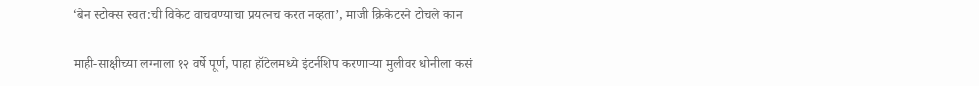‘बेन स्टोक्स स्वत:ची विकेट वाचवण्याचा प्रयत्नच करत नव्हता’, माजी क्रिकेटरने टोचले कान

माही-साक्षीच्या लग्नाला १२ वर्षे पूर्ण, पाहा हॉटेलमध्ये इंटर्नशिप करणाऱ्या मुलीवर धोनीला कसं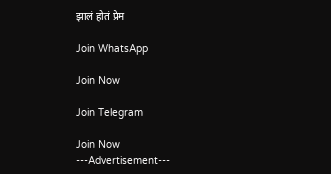झालं होतं प्रेम

Join WhatsApp

Join Now

Join Telegram

Join Now
---Advertisement---